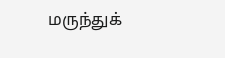மருந்துக்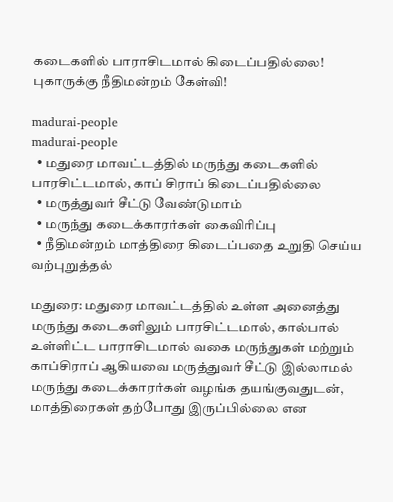கடைகளில் பாராசிடமால் கிடைப்பதில்லை! புகாருக்கு நீதிமன்றம் கேள்வி!

madurai-people
madurai-people
  • மதுரை மாவட்டத்தில் மருந்து கடைகளில் பாரசிட்டமால், காப் சிராப் கிடைப்பதில்லை
  • மருத்துவர் சீட்டு வேண்டுமாம்
  • மருந்து கடைக்காரர்கள் கைவிரிப்பு
  • நீதிமன்றம் மாத்திரை கிடைப்பதை உறுதி செய்ய வற்புறுத்தல்

மதுரை: மதுரை மாவட்டத்தில் உள்ள அனைத்து மருந்து கடைகளிலும் பாரசிட்டமால், கால்பால் உள்ளிட்ட பாராசிடமால் வகை மருந்துகள் மற்றும் காப்சிராப் ஆகியவை மருத்துவர் சீட்டு இல்லாமல் மருந்து கடைக்காரர்கள் வழங்க தயங்குவதுடன், மாத்திரைகள் தற்போது இருப்பில்லை என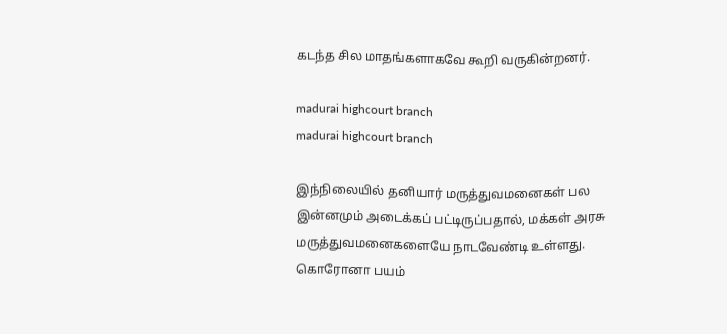கடந்த சில மாதங்களாகவே கூறி வருகின்றனர்.

madurai highcourt branch
madurai highcourt branch

இந்நிலையில் தனியார் மருத்துவமனைகள் பல இன்னமும் அடைக்கப் பட்டிருப்பதால், மக்கள் அரசு மருத்துவமனைகளையே நாடவேண்டி உள்ளது.
கொரோனா பயம்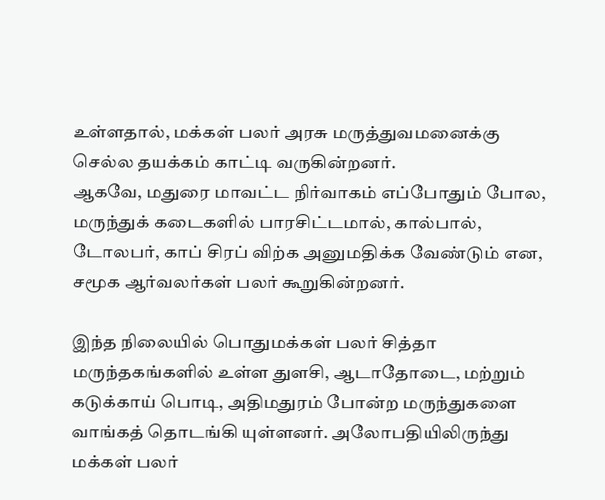உள்ளதால், மக்கள் பலர் அரசு மருத்துவமனைக்கு செல்ல தயக்கம் காட்டி வருகின்றனர்.
ஆகவே, மதுரை மாவட்ட நிர்வாகம் எப்போதும் போல, மருந்துக் கடைகளில் பாரசிட்டமால், கால்பால், டோலபர், காப் சிரப் விற்க அனுமதிக்க வேண்டும் என, சமூக ஆர்வலர்கள் பலர் கூறுகின்றனர்.

இந்த நிலையில் பொதுமக்கள் பலர் சித்தா மருந்தகங்களில் உள்ள துளசி, ஆடாதோடை, மற்றும் கடுக்காய் பொடி, அதிமதுரம் போன்ற மருந்துகளை வாங்கத் தொடங்கி யுள்ளனர். அலோபதியிலிருந்து மக்கள் பலர்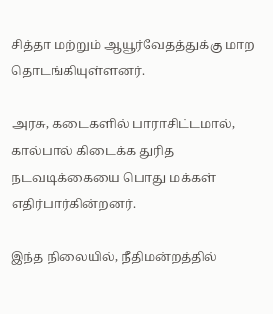சித்தா மற்றும் ஆயூர்வேதத்துக்கு மாற தொடங்கியுள்ளனர்.

அரசு, கடைகளில் பாராசிட்டமால், கால்பால் கிடைக்க துரித நடவடிக்கையை பொது மக்கள் எதிர்பார்கின்றனர்.

இந்த நிலையில், நீதிமன்றத்தில்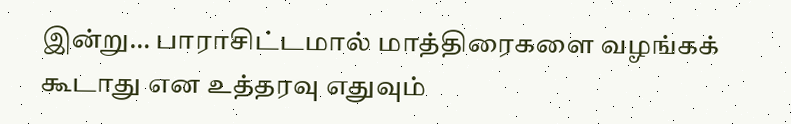இன்று… பாராசிட்டமால் மாத்திரைகளை வழங்கக் கூடாது என உத்தரவு எதுவும்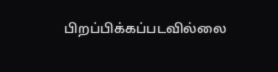பிறப்பிக்கப்படவில்லை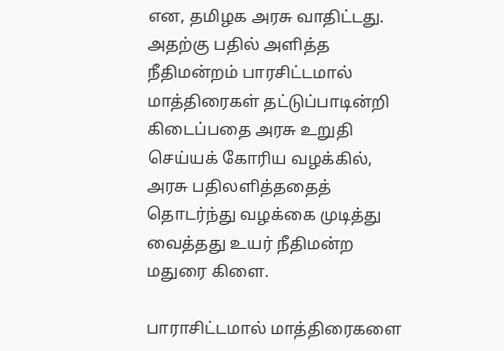என, தமிழக அரசு வாதிட்டது. அதற்கு பதில் அளித்த நீதிமன்றம் பாரசிட்டமால் மாத்திரைகள் தட்டுப்பாடின்றி கிடைப்பதை அரசு உறுதி செய்யக் கோரிய வழக்கில், அரசு பதிலளித்ததைத் தொடர்ந்து வழக்கை முடித்து வைத்தது உயர் நீதிமன்ற மதுரை கிளை.

பாராசிட்டமால் மாத்திரைகளை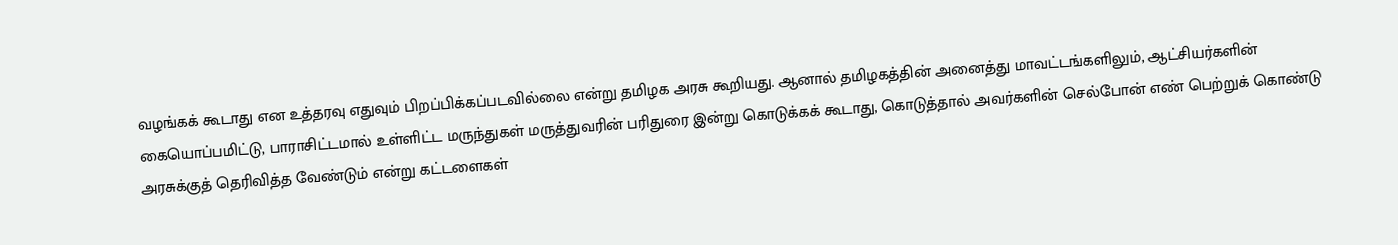வழங்கக் கூடாது என உத்தரவு எதுவும் பிறப்பிக்கப்படவில்லை என்று தமிழக அரசு கூறியது. ஆனால் தமிழகத்தின் அனைத்து மாவட்டங்களிலும், ஆட்சியர்களின் கையொப்பமிட்டு, பாராசிட்டமால் உள்ளிட்ட மருந்துகள் மருத்துவரின் பரிதுரை இன்று கொடுக்கக் கூடாது, கொடுத்தால் அவர்களின் செல்போன் எண் பெற்றுக் கொண்டு அரசுக்குத் தெரிவித்த வேண்டும் என்று கட்டளைகள்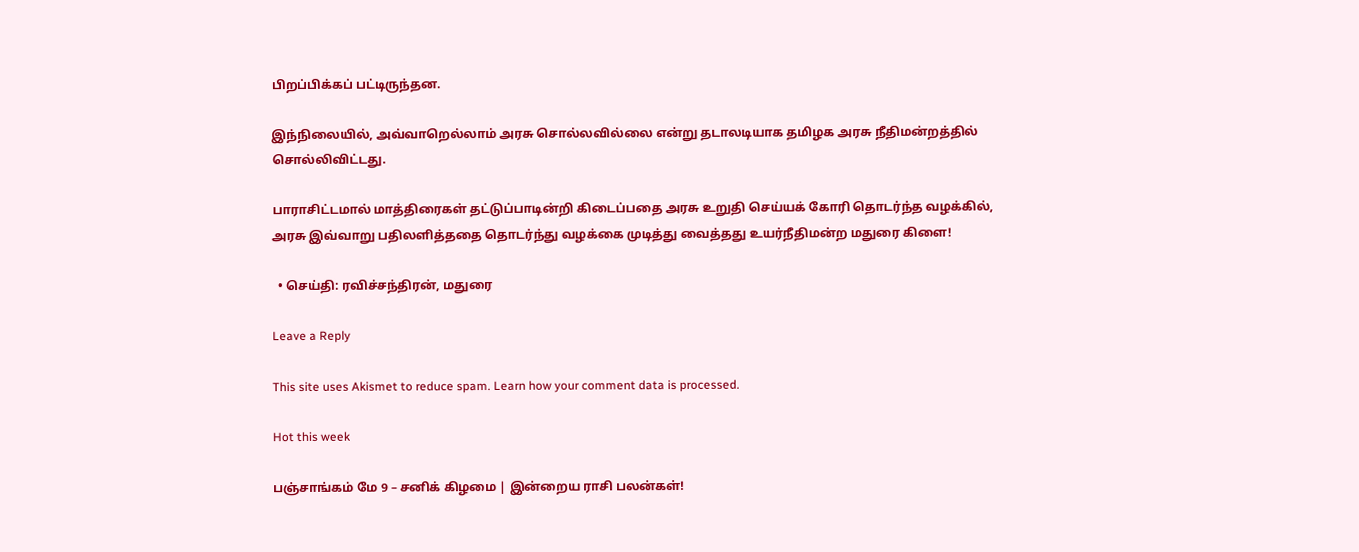பிறப்பிக்கப் பட்டிருந்தன.

இந்நிலையில், அவ்வாறெல்லாம் அரசு சொல்லவில்லை என்று தடாலடியாக தமிழக அரசு நீதிமன்றத்தில் சொல்லிவிட்டது.

பாராசிட்டமால் மாத்திரைகள் தட்டுப்பாடின்றி கிடைப்பதை அரசு உறுதி செய்யக் கோரி தொடர்ந்த வழக்கில், அரசு இவ்வாறு பதிலளித்ததை தொடர்ந்து வழக்கை முடித்து வைத்தது உயர்நீதிமன்ற மதுரை கிளை!

  • செய்தி: ரவிச்சந்திரன், மதுரை

Leave a Reply

This site uses Akismet to reduce spam. Learn how your comment data is processed.

Hot this week

பஞ்சாங்கம் மே 9 – சனிக் கிழமை | இன்றைய ராசி பலன்கள்!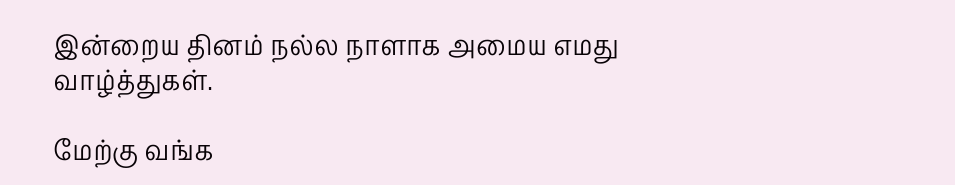இன்றைய தினம் நல்ல நாளாக அமைய எமது வாழ்த்துகள்.

மேற்கு வங்க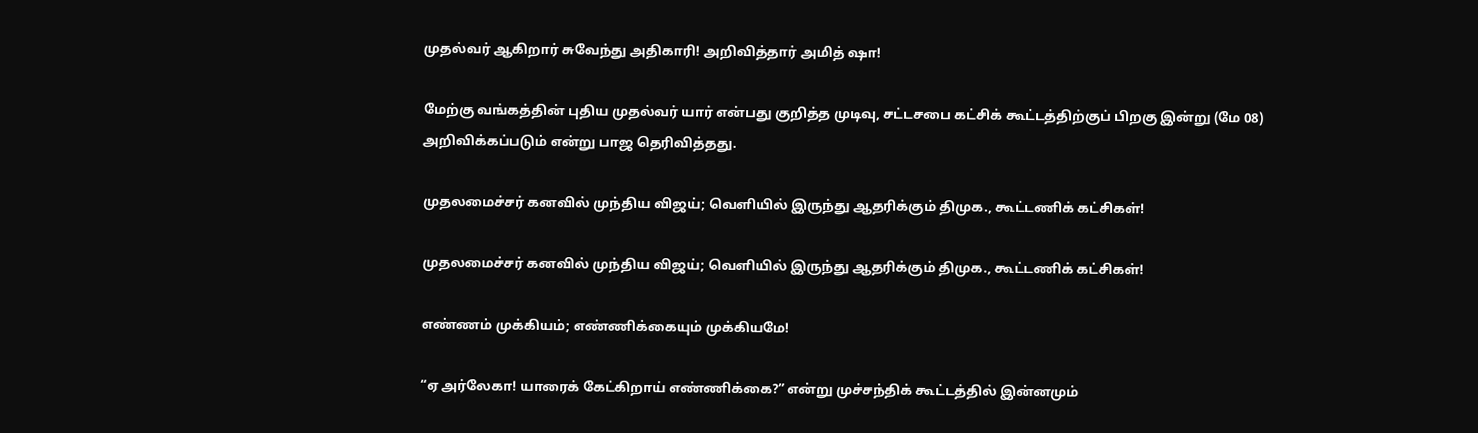முதல்வர் ஆகிறார் சுவேந்து அதிகாரி! அறிவித்தார் அமித் ஷா!

மேற்கு வங்கத்தின் புதிய முதல்வர் யார் என்பது குறித்த முடிவு, சட்டசபை கட்சிக் கூட்டத்திற்குப் பிறகு இன்று (மே 08) அறிவிக்கப்படும் என்று பாஜ தெரிவித்தது.

முதலமைச்சர் கனவில் முந்திய விஜய்; வெளியில் இருந்து ஆதரிக்கும் திமுக., கூட்டணிக் கட்சிகள்!

முதலமைச்சர் கனவில் முந்திய விஜய்; வெளியில் இருந்து ஆதரிக்கும் திமுக., கூட்டணிக் கட்சிகள்!

எண்ணம் முக்கியம்; எண்ணிக்கையும் முக்கியமே!

“ஏ அர்லேகா! யாரைக் கேட்கிறாய் எண்ணிக்கை?” என்று முச்சந்திக் கூட்டத்தில் இன்னமும்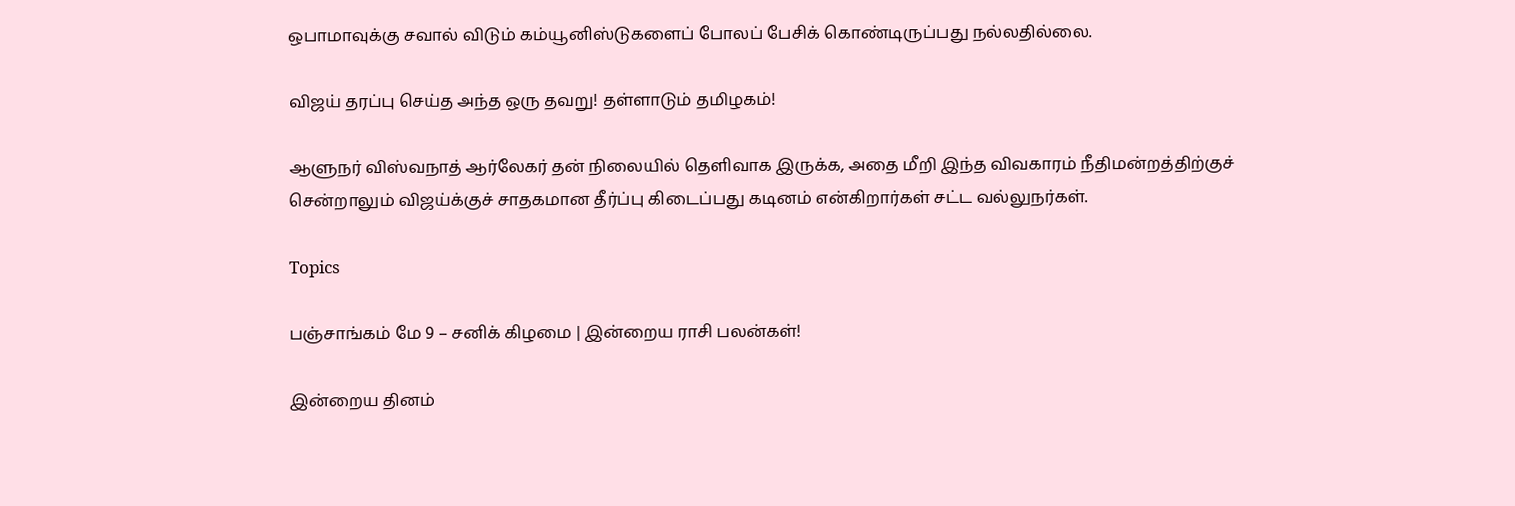ஒபாமாவுக்கு சவால் விடும் கம்யூனிஸ்டுகளைப் போலப் பேசிக் கொண்டிருப்பது நல்லதில்லை.

விஜய் தரப்பு செய்த அந்த ஒரு தவறு! தள்ளாடும் தமிழகம்!

ஆளுநர் விஸ்வநாத் ஆர்லேகர் தன் நிலையில் தெளிவாக இருக்க, அதை மீறி இந்த விவகாரம் நீதிமன்றத்திற்குச் சென்றாலும் விஜய்க்குச் சாதகமான தீர்ப்பு கிடைப்பது கடினம் என்கிறார்கள் சட்ட வல்லுநர்கள்.

Topics

பஞ்சாங்கம் மே 9 – சனிக் கிழமை | இன்றைய ராசி பலன்கள்!

இன்றைய தினம்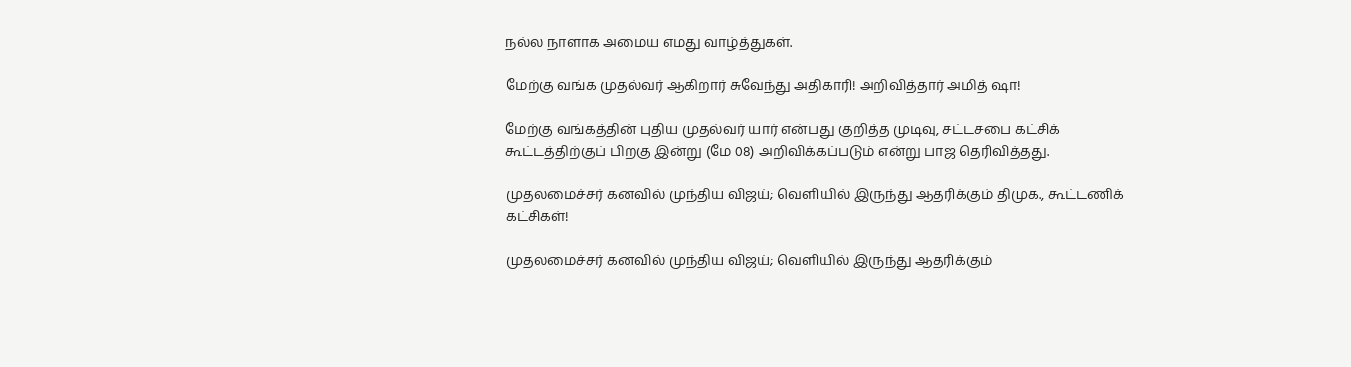நல்ல நாளாக அமைய எமது வாழ்த்துகள்.

மேற்கு வங்க முதல்வர் ஆகிறார் சுவேந்து அதிகாரி! அறிவித்தார் அமித் ஷா!

மேற்கு வங்கத்தின் புதிய முதல்வர் யார் என்பது குறித்த முடிவு, சட்டசபை கட்சிக் கூட்டத்திற்குப் பிறகு இன்று (மே 08) அறிவிக்கப்படும் என்று பாஜ தெரிவித்தது.

முதலமைச்சர் கனவில் முந்திய விஜய்; வெளியில் இருந்து ஆதரிக்கும் திமுக., கூட்டணிக் கட்சிகள்!

முதலமைச்சர் கனவில் முந்திய விஜய்; வெளியில் இருந்து ஆதரிக்கும்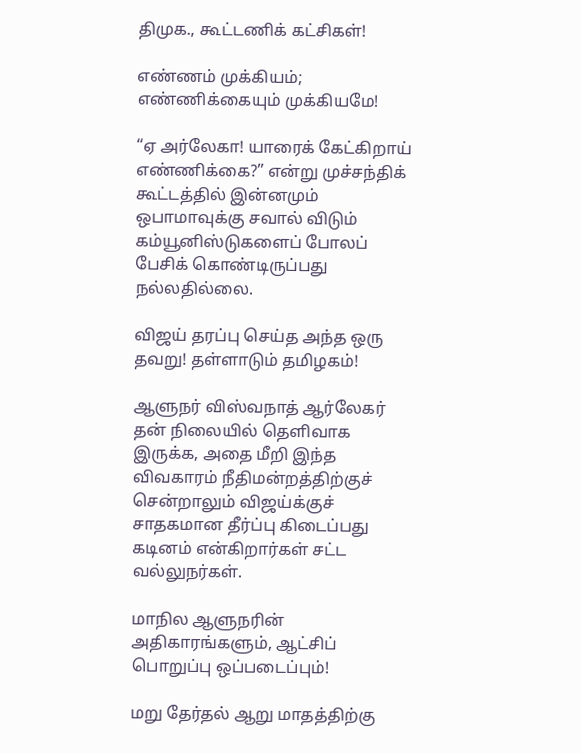திமுக., கூட்டணிக் கட்சிகள்!

எண்ணம் முக்கியம்; எண்ணிக்கையும் முக்கியமே!

“ஏ அர்லேகா! யாரைக் கேட்கிறாய் எண்ணிக்கை?” என்று முச்சந்திக் கூட்டத்தில் இன்னமும் ஒபாமாவுக்கு சவால் விடும் கம்யூனிஸ்டுகளைப் போலப் பேசிக் கொண்டிருப்பது நல்லதில்லை.

விஜய் தரப்பு செய்த அந்த ஒரு தவறு! தள்ளாடும் தமிழகம்!

ஆளுநர் விஸ்வநாத் ஆர்லேகர் தன் நிலையில் தெளிவாக இருக்க, அதை மீறி இந்த விவகாரம் நீதிமன்றத்திற்குச் சென்றாலும் விஜய்க்குச் சாதகமான தீர்ப்பு கிடைப்பது கடினம் என்கிறார்கள் சட்ட வல்லுநர்கள்.

மாநில ஆளுநரின் அதிகாரங்களும், ஆட்சிப் பொறுப்பு ஒப்படைப்பும்!

மறு தேர்தல் ஆறு மாதத்திற்கு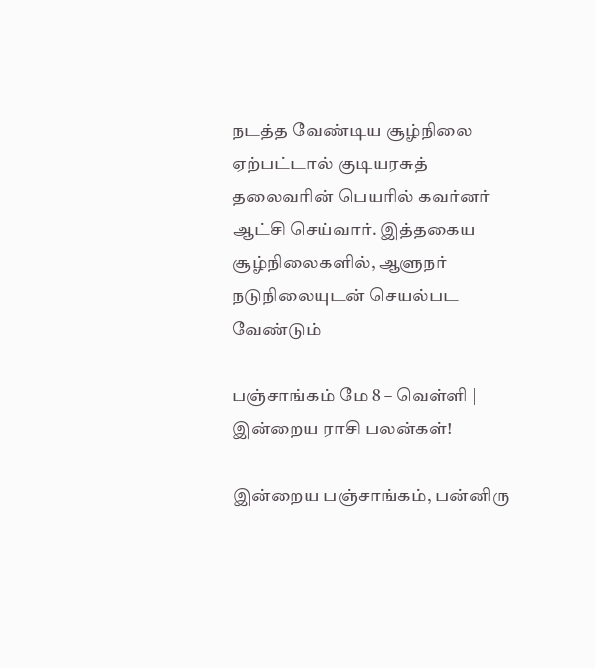நடத்த வேண்டிய சூழ்நிலை ஏற்பட்டால் குடியரசுத் தலைவரின் பெயரில் கவர்னர் ஆட்சி செய்வார். இத்தகைய சூழ்நிலைகளில், ஆளுநர் நடுநிலையுடன் செயல்பட வேண்டும்

பஞ்சாங்கம் மே 8 – வெள்ளி | இன்றைய ராசி பலன்கள்!

இன்றைய பஞ்சாங்கம், பன்னிரு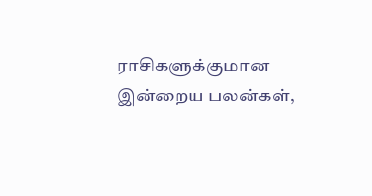ராசிகளுக்குமான இன்றைய பலன்கள்,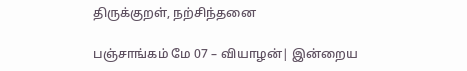திருக்குறள், நற்சிந்தனை

பஞ்சாங்கம் மே 07 – வியாழன்| இன்றைய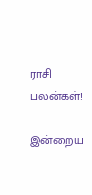ராசி பலன்கள்!

இன்றைய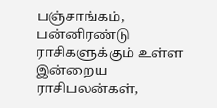பஞ்சாங்கம், பன்னிரண்டு ராசிகளுக்கும் உள்ள இன்றைய ராசிபலன்கள்,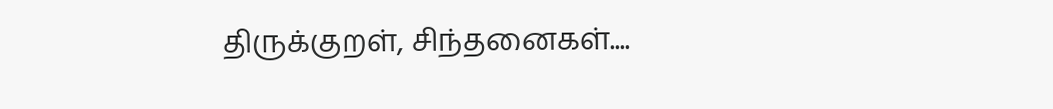திருக்குறள், சிந்தனைகள்....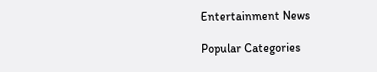Entertainment News

Popular Categories